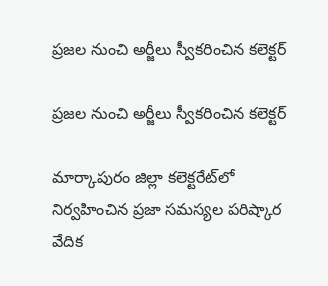ప్రజల నుంచి అర్జీలు స్వీకరించిన కలెక్టర్

ప్రజల నుంచి అర్జీలు స్వీకరించిన కలెక్టర్

మార్కాపురం జిల్లా కలెక్టరేట్‌లో నిర్వహించిన ప్రజా సమస్యల పరిష్కార వేదిక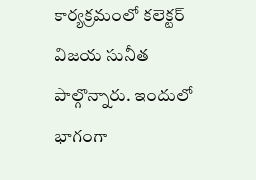కార్యక్రమంలో కలెక్టర్ విజయ సునీత పాల్గొన్నారు. ఇందులో భాగంగా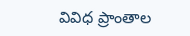వివిధ ప్రాంతాల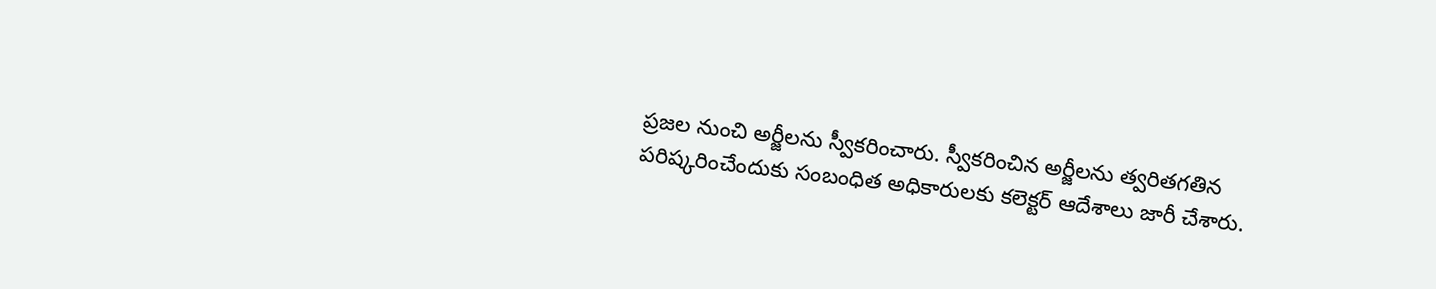ప్రజల నుంచి అర్జీలను స్వీకరించారు. స్వీకరించిన అర్జీలను త్వరితగతిన పరిష్కరించేందుకు సంబంధిత అధికారులకు కలెక్టర్ ఆదేశాలు జారీ చేశారు.